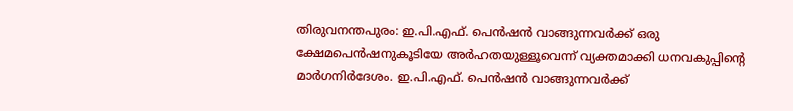തിരുവനന്തപുരം: ഇ.പി.എഫ്. പെൻഷൻ വാങ്ങുന്നവർക്ക് ഒരു ക്ഷേമപെൻഷനുകൂടിയേ അർഹതയുള്ളൂവെന്ന് വ്യക്തമാക്കി ധനവകുപ്പിന്റെ മാർഗനിർദേശം. ഇ.പി.എഫ്. പെൻഷൻ വാങ്ങുന്നവർക്ക്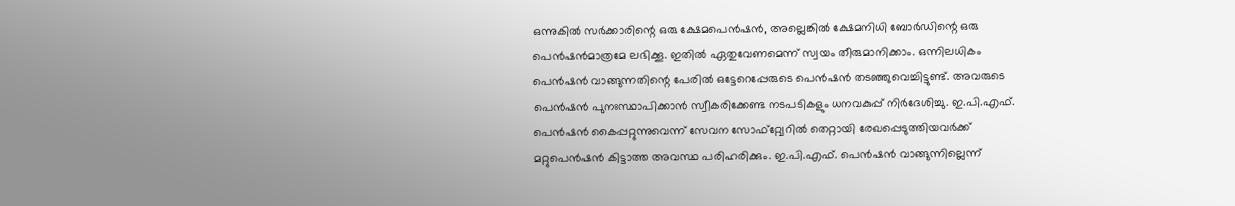ഒന്നുകിൽ സർക്കാരിന്റെ ഒരു ക്ഷേമപെൻഷൻ, അല്ലെങ്കിൽ ക്ഷേമനിധി ബോർഡിന്റെ ഒരു പെൻഷൻമാത്രമേ ലഭിക്കൂ. ഇതിൽ ഏതുവേണമെന്ന് സ്വയം തീരുമാനിക്കാം. ഒന്നിലധികം പെൻഷൻ വാങ്ങുന്നതിന്റെ പേരിൽ ഒട്ടേറെപ്പേരുടെ പെൻഷൻ തടഞ്ഞുവെച്ചിട്ടുണ്ട്. അവരുടെ പെൻഷൻ പുനഃസ്ഥാപിക്കാൻ സ്വീകരിക്കേണ്ട നടപടികളും ധനവകുപ്പ് നിർദേശിച്ചു. ഇ.പി.എഫ്. പെൻഷൻ കൈപ്പറ്റുന്നുവെന്ന് സേവന സോഫ്റ്റ്വേറിൽ തെറ്റായി രേഖപ്പെടുത്തിയവർക്ക് മറ്റുപെൻഷൻ കിട്ടാത്ത അവസ്ഥ പരിഹരിക്കും. ഇ.പി.എഫ്. പെൻഷൻ വാങ്ങുന്നില്ലെന്ന്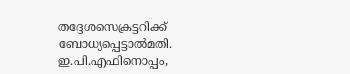തദ്ദേശസെക്രട്ടറിക്ക് ബോധ്യപ്പെട്ടാൽമതി. ഇ.പി.എഫിനൊപ്പം,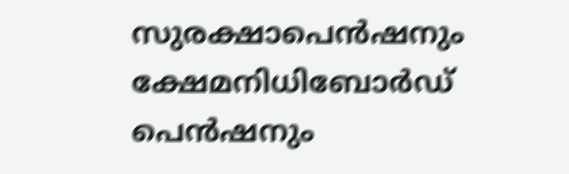സുരക്ഷാപെൻഷനും ക്ഷേമനിധിബോർഡ് പെൻഷനും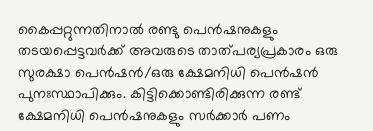കൈപ്പറ്റുന്നതിനാൽ രണ്ടു പെൻഷനുകളും തടയപ്പെട്ടവർക്ക് അവരുടെ താത്പര്യപ്രകാരം ഒരു സുരക്ഷാ പെൻഷൻ/ഒരു ക്ഷേമനിധി പെൻഷൻ പുനഃസ്ഥാപിക്കും. കിട്ടിക്കൊണ്ടിരിക്കുന്ന രണ്ട് ക്ഷേമനിധി പെൻഷനുകളും സർക്കാർ പണം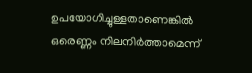ഉപയോഗിച്ചുള്ളതാണെങ്കിൽ ഒരെണ്ണം നിലനിർത്താമെന്ന്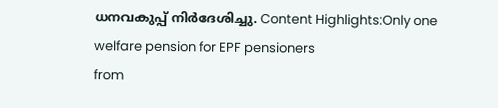ധനവകുപ്പ് നിർദേശിച്ചു. Content Highlights:Only one welfare pension for EPF pensioners
from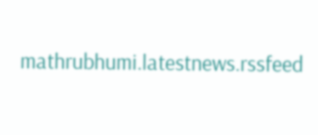mathrubhumi.latestnews.rssfeed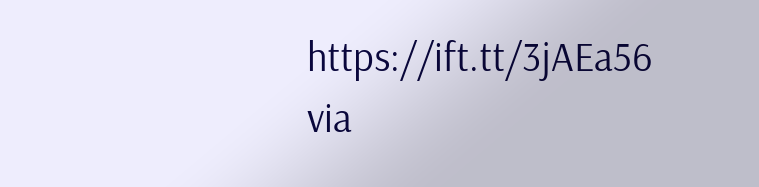https://ift.tt/3jAEa56
via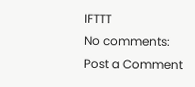IFTTT
No comments:
Post a Comment